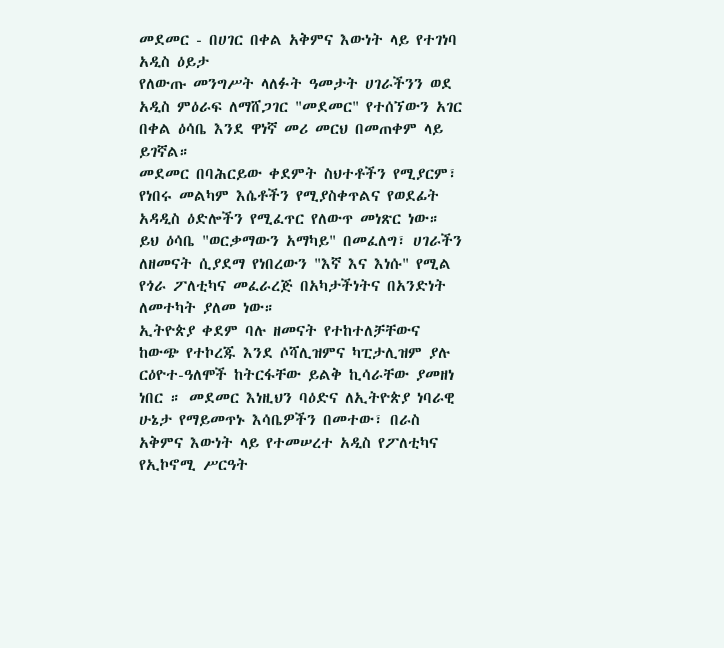መደመር - በሀገር በቀል አቅምና እውነት ላይ የተገነባ አዲስ ዕይታ
የለውጡ መንግሥት ላለፉት ዓመታት ሀገራችንን ወደ አዲስ ምዕራፍ ለማሸጋገር "መደመር" የተሰኘውን አገር በቀል ዕሳቤ እንደ ዋነኛ መሪ መርህ በመጠቀም ላይ ይገኛል።
መደመር በባሕርይው ቀደምት ስህተቶችን የሚያርም፣ የነበሩ መልካም እሴቶችን የሚያስቀጥልና የወደፊት አዳዲስ ዕድሎችን የሚፈጥር የለውጥ መነጽር ነው። ይህ ዕሳቤ "ወርቃማውን አማካይ" በመፈለግ፣ ሀገራችን ለዘመናት ሲያደማ የነበረውን "እኛ እና እነሱ" የሚል የጎራ ፖለቲካና መፈራረጅ በአካታችነትና በአንድነት ለመተካት ያለመ ነው።
ኢትዮጵያ ቀደም ባሉ ዘመናት የተከተለቻቸውና ከውጭ የተኮረጁ እንደ ሶሻሊዝምና ካፒታሊዝም ያሉ ርዕዮተ-ዓለሞች ከትርፋቸው ይልቅ ኪሳራቸው ያመዘነ ነበር ። መደመር እነዚህን ባዕድና ለኢትዮጵያ ነባራዊ ሁኔታ የማይመጥኑ እሳቤዎችን በመተው፣ በራስ አቅምና እውነት ላይ የተመሠረተ አዲስ የፖለቲካና የኢኮኖሚ ሥርዓት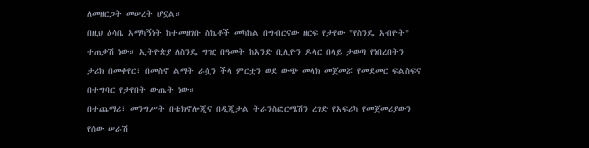ለመዘርጋት መሠረት ሆኗል።
በዚህ ዕሳቤ አማካኝነት ከተመዘገቡ ስኬቶች መካከል በግብርናው ዘርፍ የታየው "የስንዴ አብዮት" ተጠቃሽ ነው። ኢትዮጵያ ለስንዴ ግዢ በዓመት ከአንድ ቢሊዮን ዶላር በላይ ታወጣ የነበረበትን ታሪክ በመቀየር፣ በመስኖ ልማት ራሷን ችላ ምርቷን ወደ ውጭ መላክ መጀመሯ የመደመር ፍልስፍና በተግባር የታየበት ውጤት ነው።
በተጨማሪ፣ መንግሥት በቴክኖሎጂና በዲጂታል ትራንስፎርሜሽን ረገድ የአፍሪካ የመጀመሪያውን የሰው ሠራሽ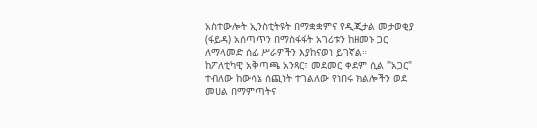አስተውሎት ኢንስቲትዩት በማቋቋምና የዲጂታል መታወቂያ (ፋይዳ) አሰጣጥን በማስፋፋት አገሪቱን ከዘመኑ ጋር ለማላመድ ሰፊ ሥራዎችን እያከናወነ ይገኛል።
ከፖለቲካዊ አቅጣጫ አንጻር፣ መደመር ቀደም ሲል "አጋር" ተብለው ከውሳኔ ሰጪነት ተገልለው የነበሩ ክልሎችን ወደ መሀል በማምጣትና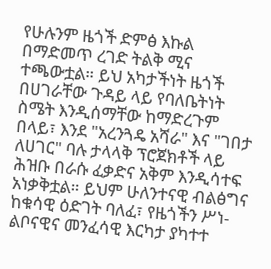የሁሉንም ዜጎች ድምፅ እኩል በማድመጥ ረገድ ትልቅ ሚና ተጫውቷል። ይህ አካታችነት ዜጎች በሀገራቸው ጉዳይ ላይ የባለቤትነት ስሜት እንዲሰማቸው ከማድረጉም በላይ፣ እንደ "አረንጓዴ አሻራ" እና "ገበታ ለሀገር" ባሉ ታላላቅ ፕሮጀክቶች ላይ ሕዝቡ በራሱ ፈቃድና አቅም እንዲሳተፍ አነቃቅቷል። ይህም ሁለንተናዊ ብልፅግና ከቁሳዊ ዕድገት ባለፈ፣ የዜጎችን ሥነ-ልቦናዊና መንፈሳዊ እርካታ ያካተተ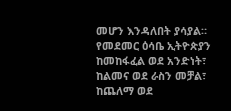መሆን እንዳለበት ያሳያል።
የመደመር ዕሳቤ ኢትዮጵያን ከመከፋፈል ወደ አንድነት፣ ከልመና ወደ ራስን መቻል፣ ከጨለማ ወደ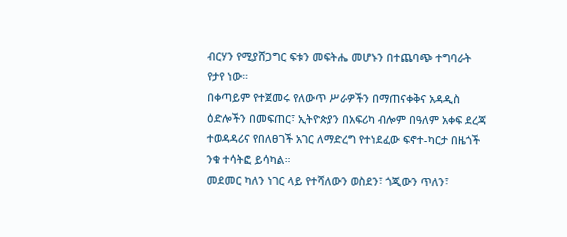ብርሃን የሚያሸጋግር ፍቱን መፍትሔ መሆኑን በተጨባጭ ተግባራት የታየ ነው።
በቀጣይም የተጀመሩ የለውጥ ሥራዎችን በማጠናቀቅና አዳዲስ ዕድሎችን በመፍጠር፣ ኢትዮጵያን በአፍሪካ ብሎም በዓለም አቀፍ ደረጃ ተወዳዳሪና የበለፀገች አገር ለማድረግ የተነደፈው ፍኖተ-ካርታ በዜጎች ንቁ ተሳትፎ ይሳካል።
መደመር ካለን ነገር ላይ የተሻለውን ወስደን፣ ጎጂውን ጥለን፣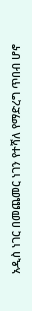አዲስ ነገር በመጨመር ነገን የተሻለ የማድረግ ጥበብ ሆኖ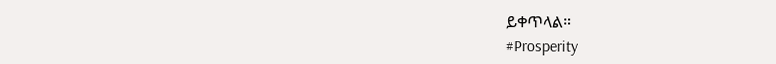ይቀጥላል።
#Prosperity